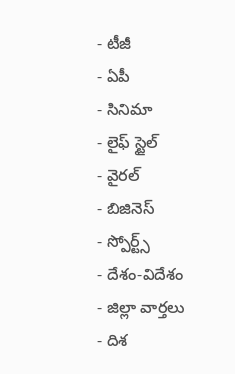- టీజీ
- ఏపీ
- సినిమా
- లైఫ్ స్టైల్
- వైరల్
- బిజినెస్
- స్పోర్ట్స్
- దేశం-విదేశం
- జిల్లా వార్తలు
- దిశ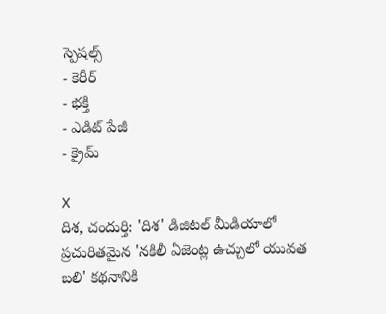స్పెషల్స్
- కెరీర్
- భక్తి
- ఎడిట్ పేజీ
- క్రైమ్

X
దిశ, చందుర్తి: 'దిశ' డిజిటల్ మీడియాలో ప్రచురితమైన 'నకిలీ ఏజెంట్ల ఉచ్చులో యువత బలి' కథనానికి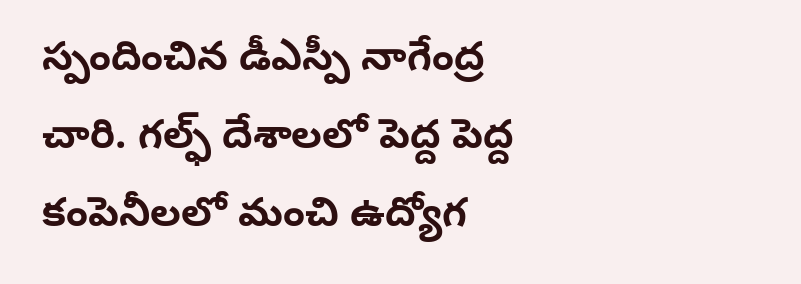స్పందించిన డీఎస్పీ నాగేంద్ర చారి. గల్ఫ్ దేశాలలో పెద్ద పెద్ద కంపెనీలలో మంచి ఉద్యోగ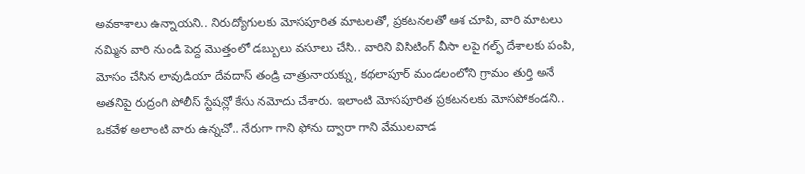అవకాశాలు ఉన్నాయని.. నిరుద్యోగులకు మోసపూరిత మాటలతో, ప్రకటనలతో ఆశ చూపి, వారి మాటలు నమ్మిన వారి నుండి పెద్ద మొత్తంలో డబ్బులు వసూలు చేసి.. వారిని విసిటింగ్ వీసా లపై గల్ఫ్ దేశాలకు పంపి, మోసం చేసిన లావుడియా దేవదాస్ తండ్రి చాత్రునాయక్ను, కథలాపూర్ మండలంలోని గ్రామం తుర్తి అనే అతనిపై రుద్రంగి పోలీస్ స్టేషన్లో కేసు నమోదు చేశారు. ఇలాంటి మోసపూరిత ప్రకటనలకు మోసపోకండని.. ఒకవేళ అలాంటి వారు ఉన్నచో.. నేరుగా గాని ఫోను ద్వారా గాని వేములవాడ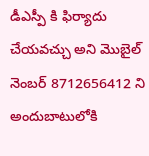డీఎస్పీ కి ఫిర్యాదు చేయవచ్చు అని మొబైల్ నెంబర్ 8712656412 ని అందుబాటులోకి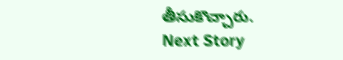తీసుకొచ్చారు.
Next Story